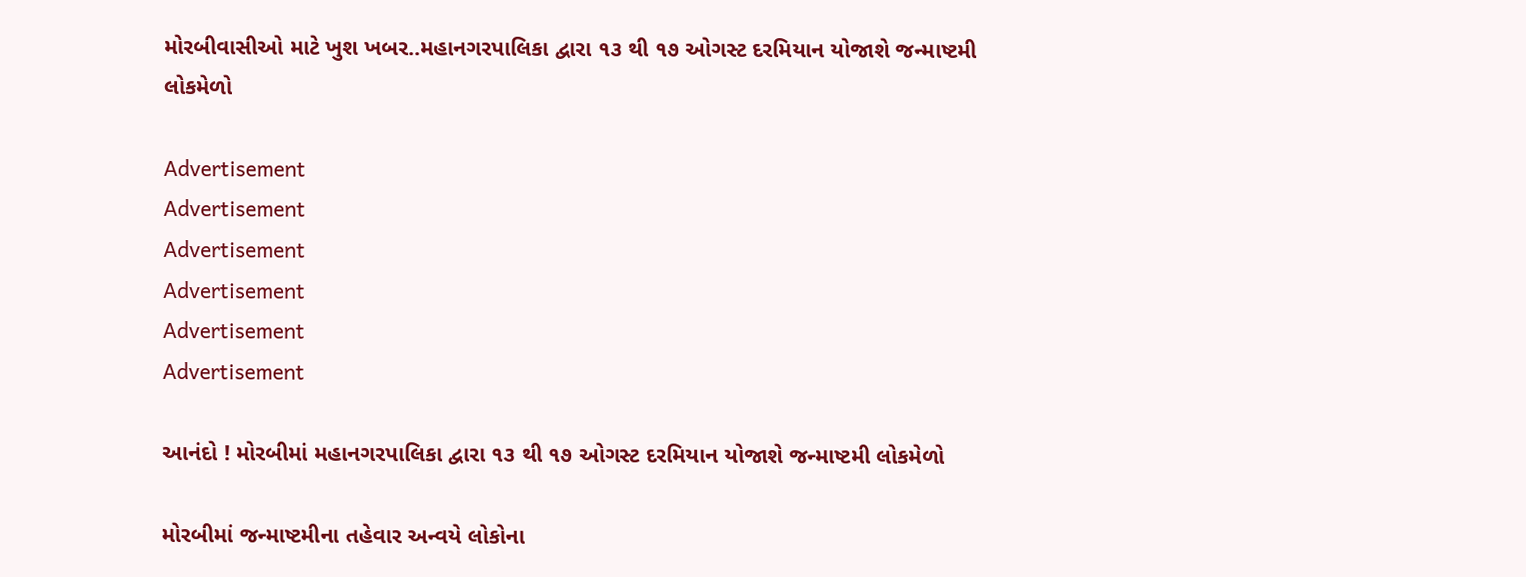મોરબીવાસીઓ માટે ખુશ ખબર..મહાનગરપાલિકા દ્વારા ૧૩ થી ૧૭ ઓગસ્ટ દરમિયાન યોજાશે જન્માષ્ટમી લોકમેળો

Advertisement
Advertisement
Advertisement
Advertisement
Advertisement
Advertisement

આનંદો ! મોરબીમાં મહાનગરપાલિકા દ્વારા ૧૩ થી ૧૭ ઓગસ્ટ દરમિયાન યોજાશે જન્માષ્ટમી લોકમેળો

મોરબીમાં જન્માષ્ટમીના તહેવાર અન્વયે લોકોના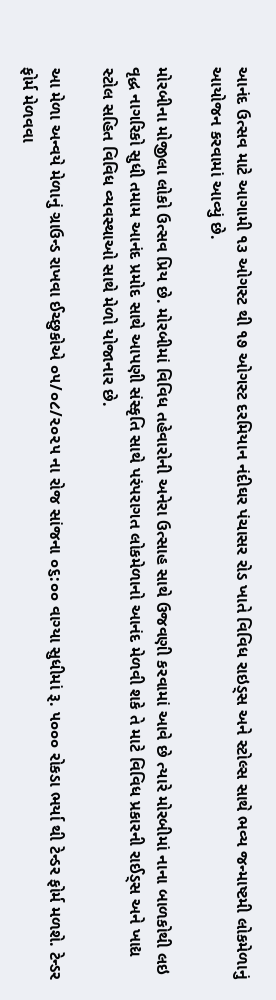આનંદ ઉત્સવ માટે આગામી ૧૩ ઓગસ્ટ થી ૧૭ ઓગસ્ટ દરમિયાન નંદીઘર પંચાસર રોડ ખાતે વિવિધ રાઇડ્સ અને સ્ટોલ્સ સાથે ભવ્ય જન્માષ્ટમી લોકમેળાનું આયોજન કરવામાં આવ્યું છે.

મોરબીના મોજીલા લોકો ઉત્સવ પ્રિય છે. મોરબીમાં વિવિધ તહેવારોની અનેરા ઉત્સાહ સાથે ઉજવણી કરવામાં આવે છે ત્યારે મોરબીમાં નાના બાળકોથી લઇ વૃદ્ધ નાગરિકો સુધી તમામ આનંદ પ્રમોદ સાથે આપણી સંસ્કૃતિ સાથે પરંપરાગત લોકમેળાનો આનંદ મેળવી શકે તે માટે વિવિધ પ્રકારની રાઈડ્સ અને ખાદ્ય સ્ટોલ સહિત વિવિધ વ્યવસ્થાઓ સાથે મેળો યોજાનાર છે.

આ મેળા અન્વયે મેળાનું ગ્રાઉન્ડ રાખવા ઈચ્છુકોએ ૦૫/૦૮/૨૦૨૫ ના રોજ સાંજના ૦૬:૦૦ વાગ્યા સુધીમાં રૂ. ૫૦૦૦ રોકડા ભર્યા થી ટેન્ડર ફોર્મ મળશે. ટેન્ડર ફોર્મ મેળવવા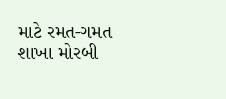માટે રમત-ગમત શાખા મોરબી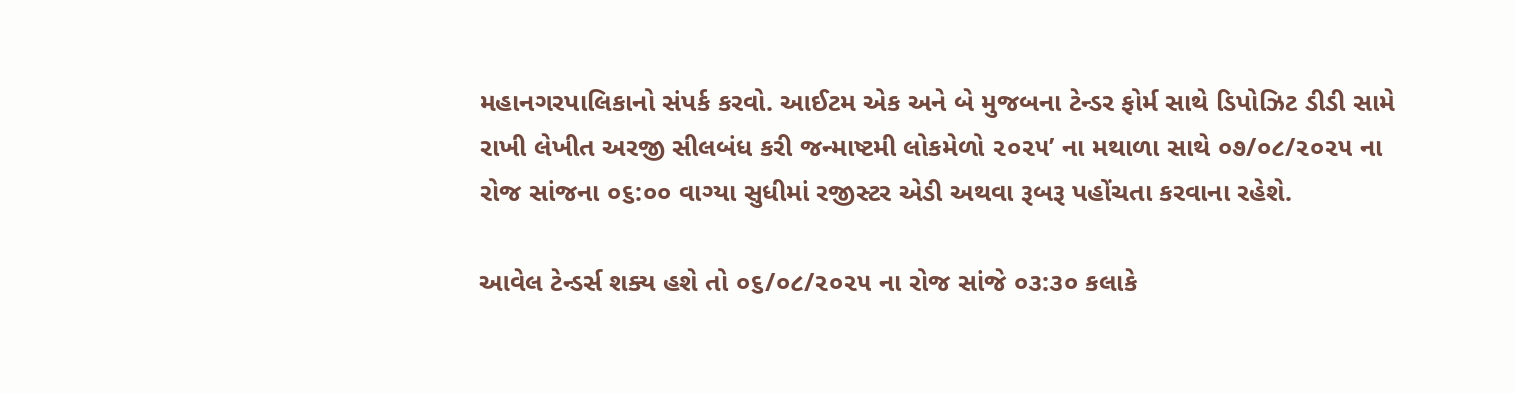મહાનગરપાલિકાનો સંપર્ક કરવો. આઈટમ એક અને બે મુજબના ટેન્ડર ફોર્મ સાથે ડિપોઝિટ ડીડી સામે રાખી લેખીત અરજી સીલબંધ કરી જન્માષ્ટમી લોકમેળો ૨૦૨૫’ ના મથાળા સાથે ૦૭/૦૮/૨૦૨૫ ના રોજ સાંજના ૦૬:૦૦ વાગ્યા સુધીમાં રજીસ્ટર એડી અથવા રૂબરૂ પહોંચતા કરવાના રહેશે.

આવેલ ટેન્ડર્સ શક્ય હશે તો ૦૬/૦૮/૨૦૨૫ ના રોજ સાંજે ૦૩:૩૦ કલાકે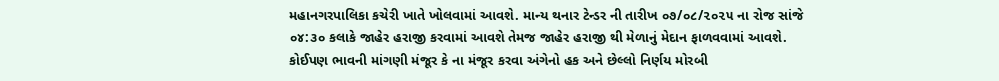મહાનગરપાલિકા કચેરી ખાતે ખોલવામાં આવશે. માન્ય થનાર ટેન્ડર ની તારીખ ૦૭/૦૮/૨૦૨૫ ના રોજ સાંજે ૦૪:૩૦ કલાકે જાહેર હરાજી કરવામાં આવશે તેમજ જાહેર હરાજી થી મેળાનું મેદાન ફાળવવામાં આવશે. કોઈપણ ભાવની માંગણી મંજૂર કે ના મંજૂર કરવા અંગેનો હક અને છેલ્લો નિર્ણય મોરબી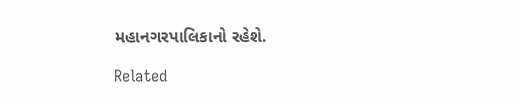મહાનગરપાલિકાનો રહેશે.

Related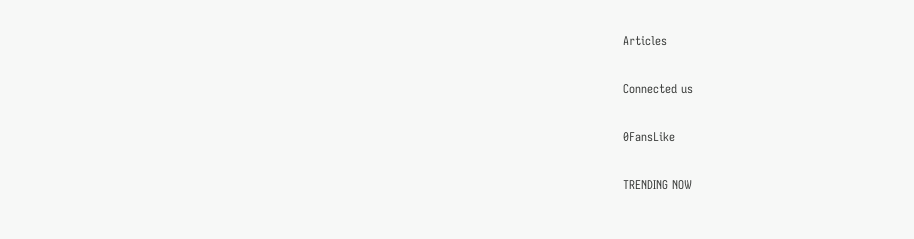Articles

Connected us

0FansLike

TRENDING NOW